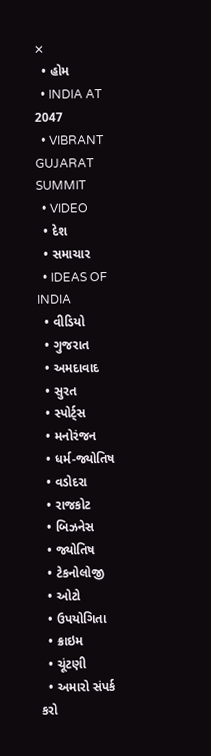✕
  • હોમ
  • INDIA AT 2047
  • VIBRANT GUJARAT SUMMIT
  • VIDEO
  • દેશ
  • સમાચાર
  • IDEAS OF INDIA
  • વીડિયો
  • ગુજરાત
  • અમદાવાદ
  • સુરત
  • સ્પોર્ટ્સ
  • મનોરંજન
  • ધર્મ-જ્યોતિષ
  • વડોદરા
  • રાજકોટ
  • બિઝનેસ
  • જ્યોતિષ
  • ટેકનોલોજી
  • ઓટો
  • ઉપયોગિતા
  • ક્રાઇમ
  • ચૂંટણી
  • અમારો સંપર્ક કરો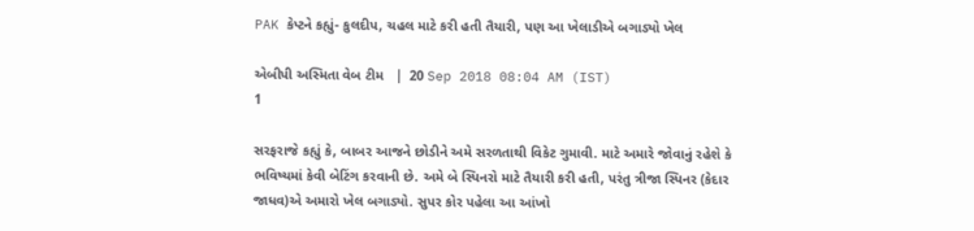PAK કેપ્ટને કહ્યું- કુલદીપ, ચહલ માટે કરી હતી તૈયારી, પણ આ ખેલાડીએ બગાડ્યો ખેલ

એબીપી અસ્મિતા વેબ ટીમ   |  20 Sep 2018 08:04 AM (IST)
1

સરફરાજે કહ્યું કે, બાબર આજને છોડીને અમે સરળતાથી વિકેટ ગુમાવી. માટે અમારે જોવાનું રહેશે કે ભવિષ્યમાં કેવી બેટિંગ કરવાની છે. અમે બે સ્પિનરો માટે તૈયારી કરી હતી, પરંતુ ત્રીજા સ્પિનર (કેદાર જાધવ)એ અમારો ખેલ બગાડ્યો. સુપર કોર પહેલા આ આંખો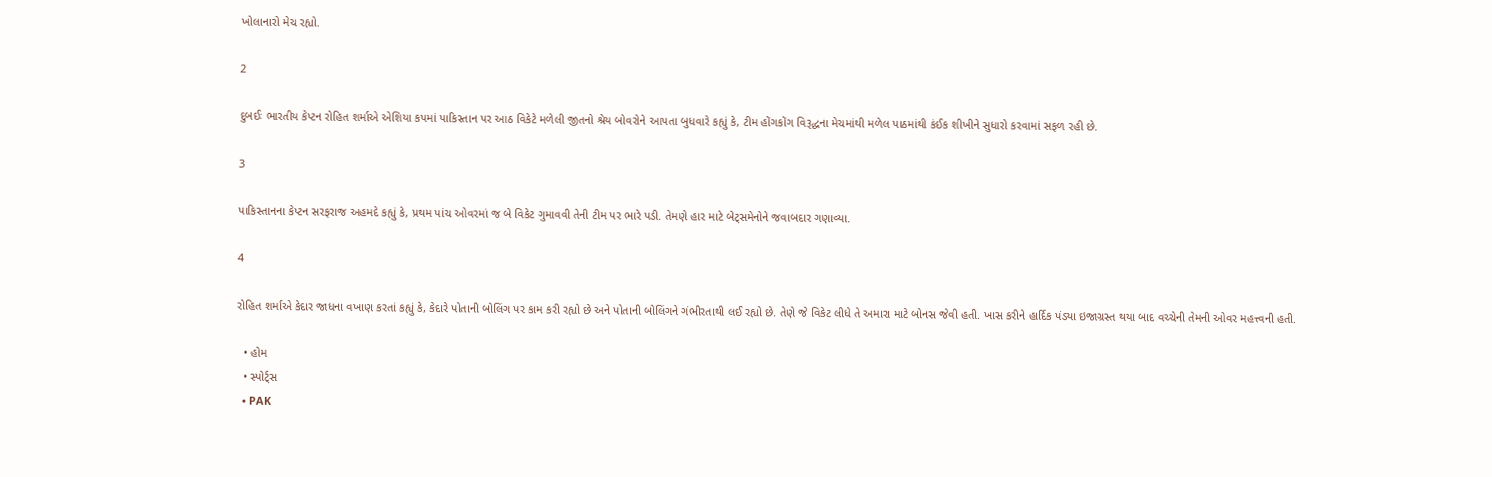ખોલાનારો મેચ રહ્યો.

2

દુબઈઃ ભારતીય કેપ્ટન રોહિત શર્માએ એશિયા કપમાં પાકિસ્તાન પર આઠ વિકેટે મળેલી જીતનો શ્રેય બોવરોને આપતા બુધવારે કહ્યું કે, ટીમ હોંગકોંગ વિરૂદ્ધના મેચમાંથી મળેલ પાઠમાંથી કંઈક શીખીને સુધારો કરવામાં સફળ રહી છે.

3

પાકિસ્તાનના કેપ્ટન સરફરાજ અહમદે કહ્યું કે, પ્રથમ પાંચ ઓવરમાં જ બે વિકેટ ગુમાવવી તેની ટીમ પર ભારે પડી. તેમણે હાર માટે બેટ્સમેનોને જવાબદાર ગણાવ્યા.

4

રોહિત શર્માએ કેદાર જાધના વખાણ કરતાં કહ્યું કે, કેદારે પોતાની બોલિંગ પર કામ કરી રહ્યો છે અને પોતાની બોલિંગને ગંભીરતાથી લઈ રહ્યો છે. તેણે જે વિકેટ લીધે તે અમારા માટે બોનસ જેવી હતી. ખાસ કરીને હાર્દિક પંડ્યા ઇજાગ્રસ્ત થયા બાદ વચ્ચેની તેમની ઓવર મહત્ત્વની હતી.

  • હોમ
  • સ્પોર્ટ્સ
  • PAK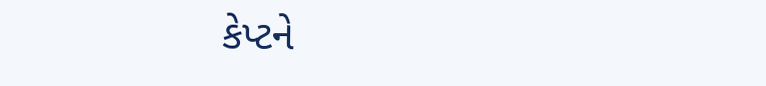કેપ્ટને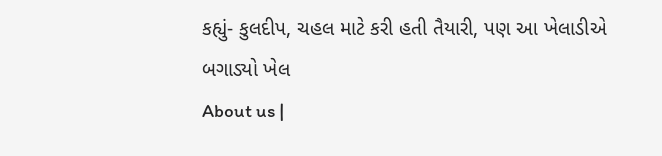કહ્યું- કુલદીપ, ચહલ માટે કરી હતી તૈયારી, પણ આ ખેલાડીએ બગાડ્યો ખેલ
About us |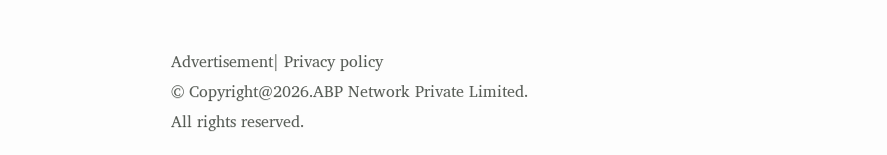Advertisement| Privacy policy
© Copyright@2026.ABP Network Private Limited. All rights reserved.